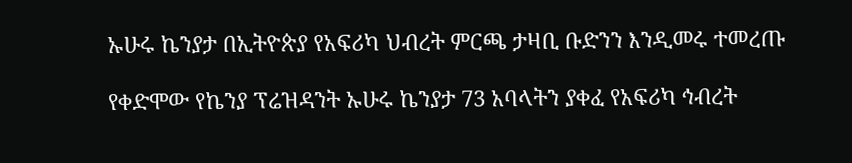ኡሁሩ ኬንያታ በኢትዮጵያ የአፍሪካ ህብረት ምርጫ ታዛቢ ቡድንን እንዲመሩ ተመረጡ

የቀድሞው የኬንያ ፕሬዝዳንት ኡሁሩ ኬንያታ 73 አባላትን ያቀፈ የአፍሪካ ኅብረት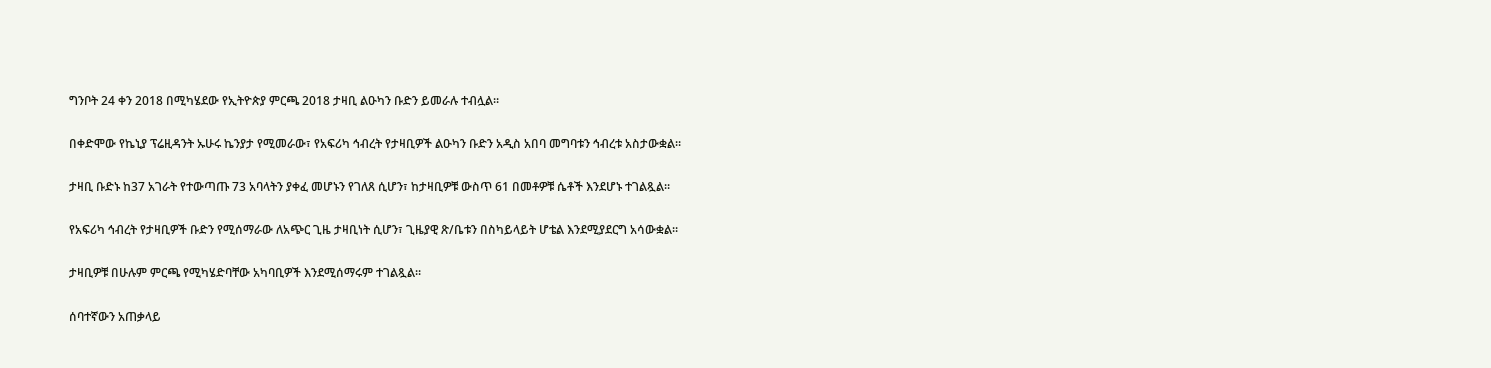ግንቦት 24 ቀን 2018 በሚካሄደው የኢትዮጵያ ምርጫ 2018 ታዛቢ ልዑካን ቡድን ይመራሉ ተብሏል።

በቀድሞው የኬኒያ ፕሬዚዳንት ኡሁሩ ኬንያታ የሚመራው፣ የአፍሪካ ኅብረት የታዛቢዎች ልዑካን ቡድን አዲስ አበባ መግባቱን ኅብረቱ አስታውቋል።

ታዛቢ ቡድኑ ከ37 አገራት የተውጣጡ 73 አባላትን ያቀፈ መሆኑን የገለጸ ሲሆን፣ ከታዛቢዎቹ ውስጥ 61 በመቶዎቹ ሴቶች እንደሆኑ ተገልጿል።

የአፍሪካ ኅብረት የታዛቢዎች ቡድን የሚሰማራው ለአጭር ጊዜ ታዛቢነት ሲሆን፣ ጊዜያዊ ጽ/ቤቱን በስካይላይት ሆቴል እንደሚያደርግ አሳውቋል።

ታዛቢዎቹ በሁሉም ምርጫ የሚካሄድባቸው አካባቢዎች እንደሚሰማሩም ተገልጿል።

ሰባተኛውን አጠቃላይ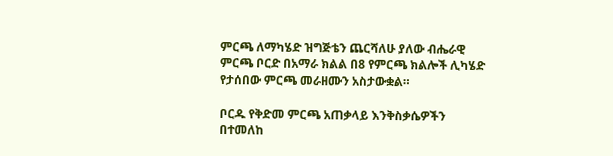ምርጫ ለማካሄድ ዝግጅቴን ጨርሻለሁ ያለው ብሔራዊ ምርጫ ቦርድ በአማራ ክልል በ8 የምርጫ ክልሎች ሊካሄድ የታሰበው ምርጫ መራዘሙን አስታውቋል።

ቦርዱ የቅድመ ምርጫ አጠቃላይ እንቅስቃሴዎችን በተመለከ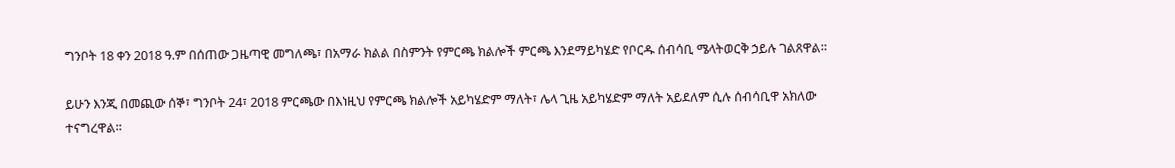ግንቦት 18 ቀን 2018 ዓ.ም በሰጠው ጋዜጣዊ መግለጫ፣ በአማራ ክልል በስምንት የምርጫ ክልሎች ምርጫ እንደማይካሄድ የቦርዱ ሰብሳቢ ሜላትወርቅ ኃይሉ ገልጸዋል።

ይሁን እንጂ በመጪው ሰኞ፣ ግንቦት 24፣ 2018 ምርጫው በእነዚህ የምርጫ ክልሎች አይካሄድም ማለት፣ ሌላ ጊዜ አይካሄድም ማለት አይደለም ሲሉ ሰብሳቢዋ አክለው ተናግረዋል።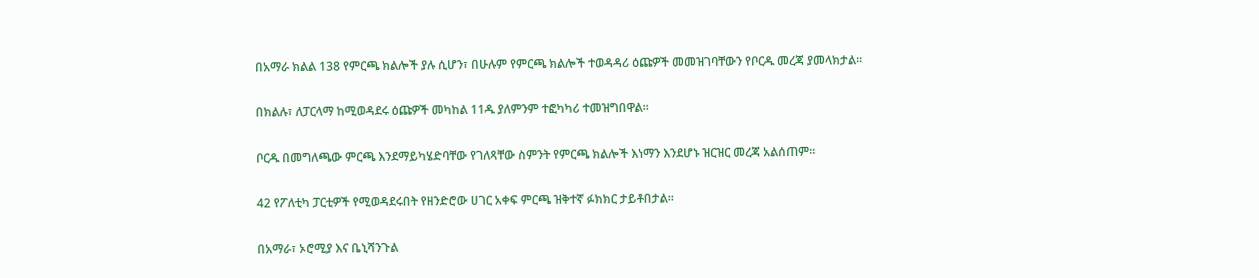በአማራ ክልል 138 የምርጫ ክልሎች ያሉ ሲሆን፣ በሁሉም የምርጫ ክልሎች ተወዳዳሪ ዕጩዎች መመዝገባቸውን የቦርዱ መረጃ ያመላክታል።

በክልሉ፣ ለፓርላማ ከሚወዳደሩ ዕጩዎች መካከል 11ዱ ያለምንም ተፎካካሪ ተመዝግበዋል።

ቦርዱ በመግለጫው ምርጫ እንደማይካሄድባቸው የገለጻቸው ስምንት የምርጫ ክልሎች እነማን እንደሆኑ ዝርዝር መረጃ አልሰጠም።

42 የፖለቲካ ፓርቲዎች የሚወዳደሩበት የዘንድሮው ሀገር አቀፍ ምርጫ ዝቅተኛ ፉክክር ታይቶበታል።

በአማራ፣ ኦሮሚያ እና ቤኒሻንጉል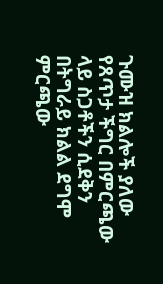ጉሙዝ ክልሎች ያለው የጸጥታ ችግር በምርጫው ላይ ስጋቶችን ሲደቅን በትግራይ ክልል ደግሞ ምርጫው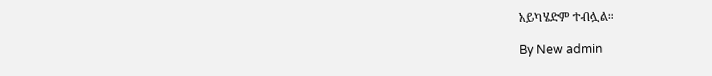አይካሄድም ተብሏል።

By New admin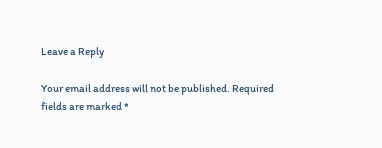Leave a Reply

Your email address will not be published. Required fields are marked *